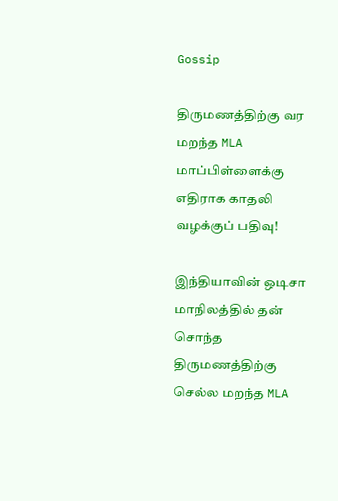Gossip

திருமணத்திற்கு வர மறந்த MLA மாப்பிள்ளைக்கு எதிராக காதலி வழக்குப் பதிவு!

இந்தியாவின் ஒடிசா மாநிலத்தில் தன் சொந்த திருமணத்திற்கு செல்ல மறந்த MLA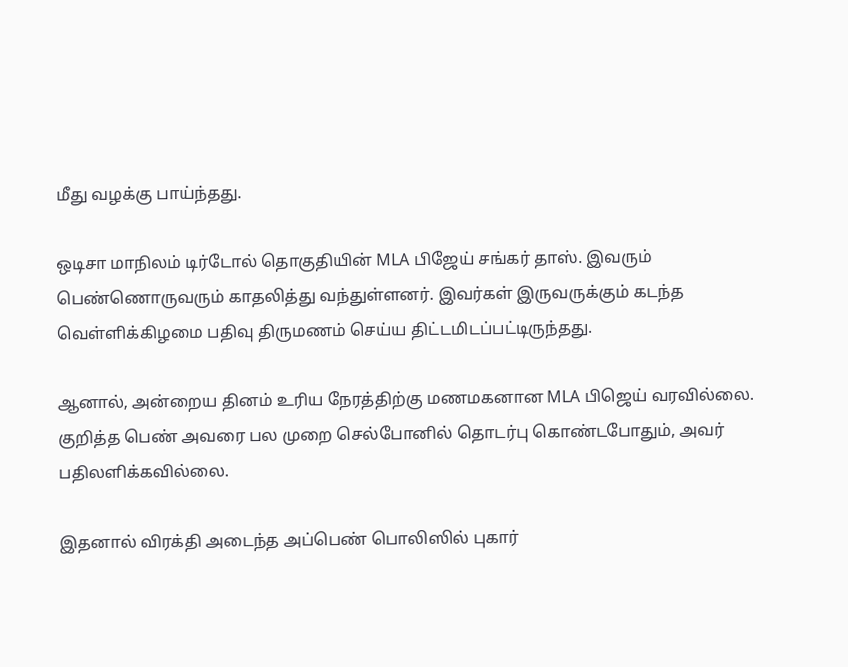மீது வழக்கு பாய்ந்தது.

ஒடிசா மாநிலம் டிர்டோல் தொகுதியின் MLA பிஜேய் சங்கர் தாஸ். இவரும் பெண்ணொருவரும் காதலித்து வந்துள்ளனர். இவர்கள் இருவருக்கும் கடந்த வெள்ளிக்கிழமை பதிவு திருமணம் செய்ய திட்டமிடப்பட்டிருந்தது.

ஆனால், அன்றைய தினம் உரிய நேரத்திற்கு மணமகனான MLA பிஜெய் வரவில்லை. குறித்த பெண் அவரை பல முறை செல்போனில் தொடர்பு கொண்டபோதும், அவர் பதிலளிக்கவில்லை.

இதனால் விரக்தி அடைந்த அப்பெண் பொலிஸில் புகார்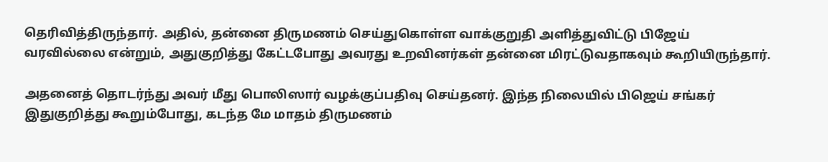தெரிவித்திருந்தார். அதில், தன்னை திருமணம் செய்துகொள்ள வாக்குறுதி அளித்துவிட்டு பிஜேய் வரவில்லை என்றும், அதுகுறித்து கேட்டபோது அவரது உறவினர்கள் தன்னை மிரட்டுவதாகவும் கூறியிருந்தார்.

அதனைத் தொடர்ந்து அவர் மீது பொலிஸார் வழக்குப்பதிவு செய்தனர். இந்த நிலையில் பிஜெய் சங்கர் இதுகுறித்து கூறும்போது, கடந்த மே மாதம் திருமணம்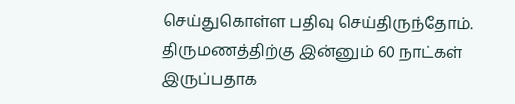செய்துகொள்ள பதிவு செய்திருந்தோம். திருமணத்திற்கு இன்னும் 60 நாட்கள் இருப்பதாக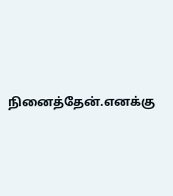நினைத்தேன்.எனக்கு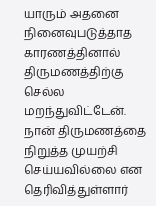யாரும் அதனை நினைவுபடுத்தாத காரணத்தினால் திருமணத்திற்கு செல்ல மறந்துவிட்டேன். நான் திருமணத்தை நிறுத்த முயற்சி செய்யவில்லை என தெரிவித்துள்ளார்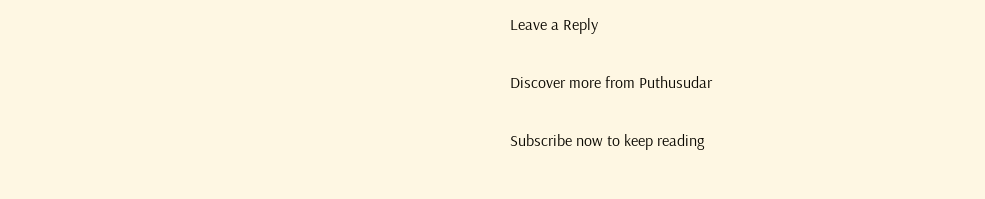Leave a Reply

Discover more from Puthusudar

Subscribe now to keep reading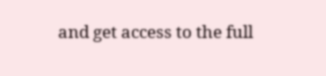and get access to the full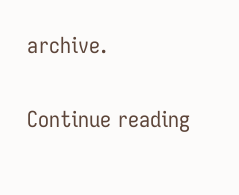archive.

Continue reading